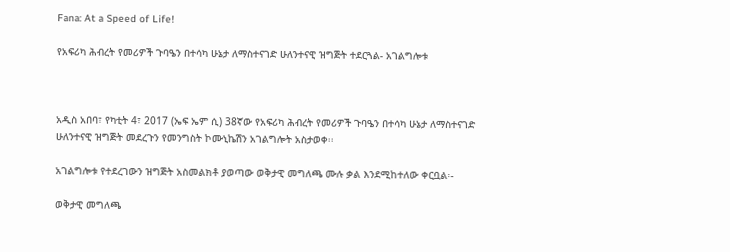Fana: At a Speed of Life!

የአፍሪካ ሕብረት የመሪዎች ጉባዔን በተሳካ ሁኔታ ለማስተናገድ ሁለንተናዊ ዝግጅት ተደርጓል- አገልግሎቱ



አዲስ አበባ፣ የካቲት 4፣ 2017 (ኤፍ ኤም ሲ) 38ኛው የአፍሪካ ሕብረት የመሪዎች ጉባዔን በተሳካ ሁኔታ ለማስተናገድ ሁለንተናዊ ዝግጅት መደረጉን የመንግስት ኮሙኒኬሽን አገልግሎት አስታወቀ፡፡

አገልግሎቱ የተደረገውን ዝግጅት አስመልክቶ ያወጣው ወቅታዊ መግለጫ ሙሉ ቃል እንደሚከተለው ቀርቧል፡-

ወቅታዊ መግለጫ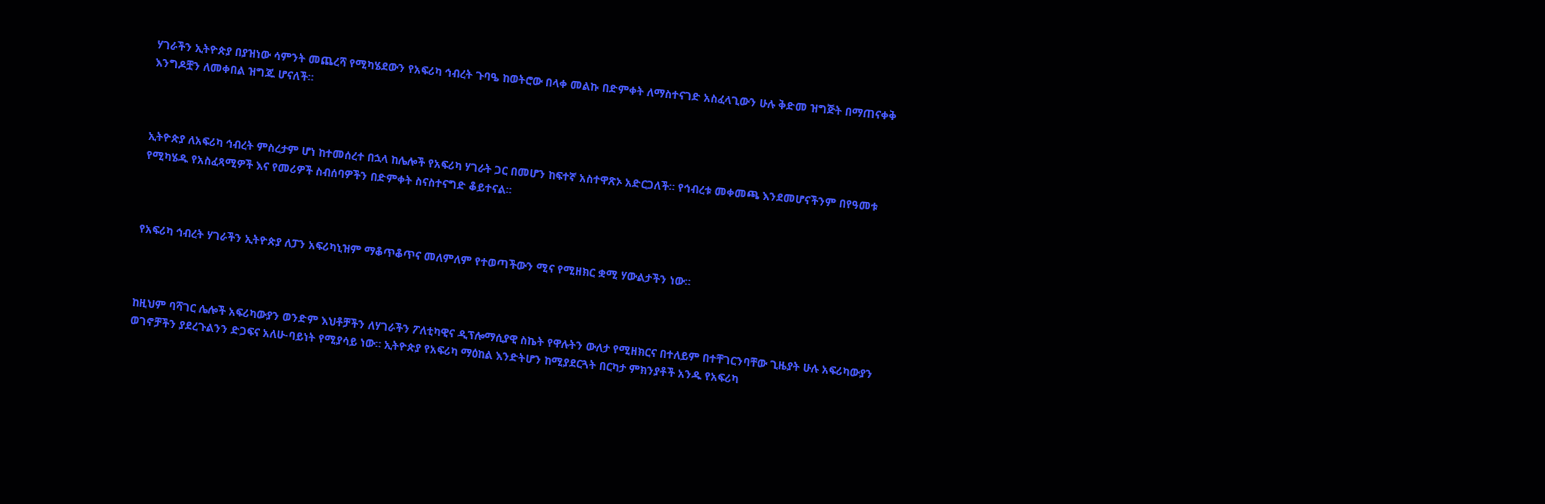ሃገራችን ኢትዮጵያ በያዝነው ሳምንት መጨረሻ የሚካሄደውን የአፍሪካ ኅብረት ጉባዔ ከወትሮው በላቀ መልኩ በድምቀት ለማስተናገድ አስፈላጊውን ሁሉ ቅድመ ዝግጅት በማጠናቀቅ እንግዶቿን ለመቀበል ዝግጁ ሆናለች።



ኢትዮጵያ ለአፍሪካ ኅብረት ምስረታም ሆነ ከተመሰረተ በኋላ ከሌሎች የአፍሪካ ሃገራት ጋር በመሆን ከፍተኛ አስተዋጽኦ አድርጋለች። የኅብረቱ መቀመጫ እንደመሆናችንም በየዓመቱ የሚካሄዱ የአስፈጻሚዎች እና የመሪዎች ስብሰባዎችን በድምቀት ስናስተናግድ ቆይተናል።



የአፍሪካ ኅብረት ሃገራችን ኢትዮጵያ ለፓን አፍሪካኒዝም ማቆጥቆጥና መለምለም የተወጣችውን ሚና የሚዘክር ቋሚ ሃውልታችን ነው።



ከዚህም ባሻገር ሌሎች አፍሪካውያን ወንድም እህቶቻችን ለሃገራችን ፖለቲካዊና ዲፕሎማሲያዊ ስኬት የዋሉትን ውለታ የሚዘክርና በተለይም በተቸገርንባቸው ጊዜያት ሁሉ አፍሪካውያን ወገኖቻችን ያደረጉልንን ድጋፍና አለሁ-ባይነት የሚያሳይ ነው። ኢትዮጵያ የአፍሪካ ማዕከል እንድትሆን ከሚያደርጓት በርካታ ምክንያቶች አንዱ የአፍሪካ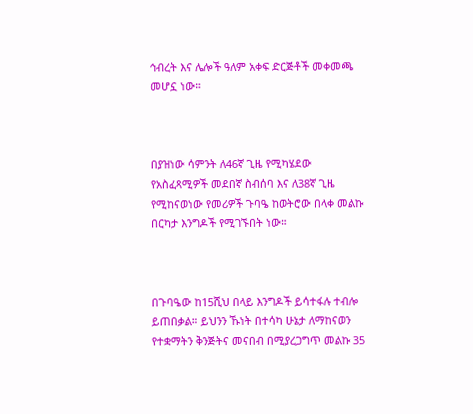ኅብረት እና ሌሎች ዓለም አቀፍ ድርጅቶች መቀመጫ መሆኗ ነው።



በያዝነው ሳምንት ለ46ኛ ጊዜ የሚካሄደው የአስፈጻሚዎች መደበኛ ስብሰባ እና ለ38ኛ ጊዜ የሚከናወነው የመሪዎች ጉባዔ ከወትሮው በላቀ መልኩ በርካታ እንግዶች የሚገኙበት ነው።



በጉባዔው ከ15ሺህ በላይ እንግዶች ይሳተፋሉ ተብሎ ይጠበቃል። ይህንን ኹነት በተሳካ ሁኔታ ለማከናወን የተቋማትን ቅንጅትና መናበብ በሚያረጋግጥ መልኩ 35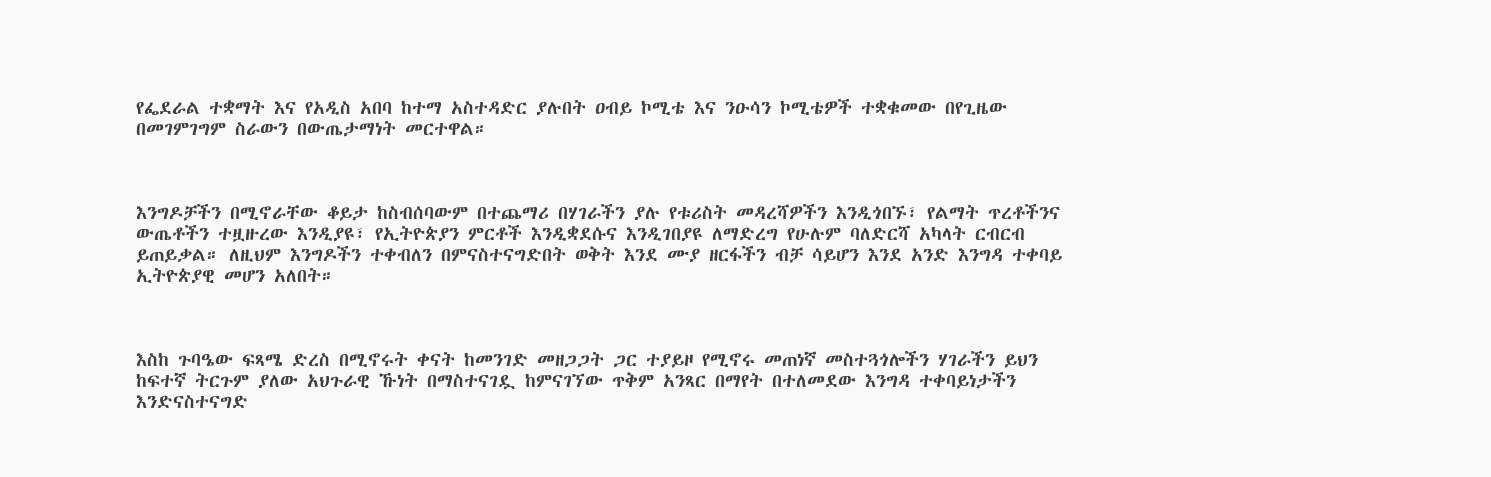የፌደራል ተቋማት እና የአዲስ አበባ ከተማ አስተዳድር ያሉበት ዐብይ ኮሚቴ እና ንዑሳን ኮሚቴዎች ተቋቁመው በየጊዜው በመገምገግም ስራውን በውጤታማነት መርተዋል።



እንግዶቻችን በሚኖራቸው ቆይታ ከስብሰባውም በተጨማሪ በሃገራችን ያሉ የቱሪስት መዳረሻዎችን እንዲጎበኙ፣ የልማት ጥረቶችንና ውጤቶችን ተዟዙረው እንዲያዩ፣ የኢትዮጵያን ምርቶች እንዲቋደሱና እንዲገበያዩ ለማድረግ የሁሉም ባለድርሻ አካላት ርብርብ ይጠይቃል። ለዚህም እንግዶችን ተቀብለን በምናስተናግድበት ወቅት እንደ ሙያ ዘርፋችን ብቻ ሳይሆን እንደ አንድ እንግዳ ተቀባይ ኢትዮጵያዊ መሆን አለበት።



እስከ ጉባዔው ፍጻሜ ድረስ በሚኖሩት ቀናት ከመንገድ መዘጋጋት ጋር ተያይዞ የሚኖሩ መጠነኛ መስተጓጎሎችን ሃገራችን ይህን ከፍተኛ ትርጉም ያለው አህጉራዊ ኹነት በማስተናገዷ ከምናገኘው ጥቅም አንጻር በማየት በተለመደው እንግዳ ተቀባይነታችን እንድናስተናግድ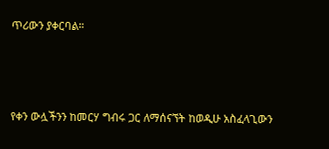ጥሪውን ያቀርባል።



የቀን ውሏችንን ከመርሃ ግብሩ ጋር ለማሰናኘት ከወዲሁ አስፈላጊውን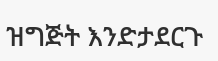ዝግጅት እንድታደርጉ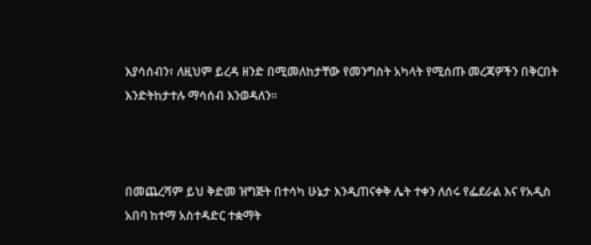እያሳሰብን፣ ለዚህም ይረዳ ዘንድ በሚመለከታቸው የመንግስት አካላት የሚሰጡ መረጃዎችን በቅርበት እንድትከታተሉ ማሳሰብ እንወዳለን።



በመጨረሻም ይህ ቅድመ ዝግጅት በተሳካ ሁኔታ እንዲጠናቀቅ ሌት ተቀን ለሰሩ የፌደራል እና የአዲስ አበባ ከተማ አስተዳድር ተቋማት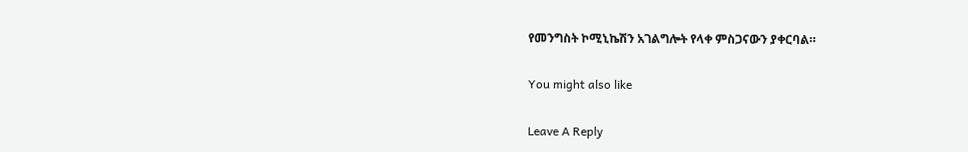የመንግስት ኮሚኒኬሽን አገልግሎት የላቀ ምስጋናውን ያቀርባል።

You might also like

Leave A Reply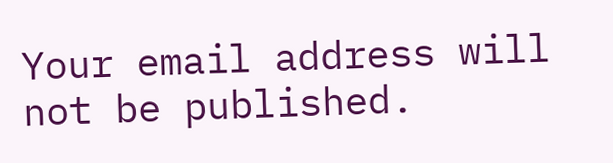Your email address will not be published.